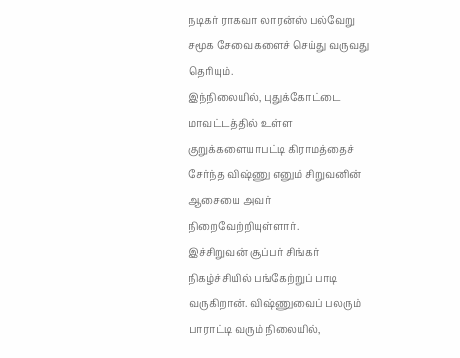நடிகர் ராகவா லாரன்ஸ் பல்வேறு சமூக சேவைகளைச் செய்து வருவது தெரியும்.
இந்நிலையில், புதுக்கோட்டை மாவட்டத்தில் உள்ள குறுக்களையாபட்டி கிராமத்தைச் சேர்ந்த விஷ்ணு எனும் சிறுவனின் ஆசையை அவர் நிறைவேற்றியுள்ளார்.
இச்சிறுவன் சூப்பர் சிங்கர் நிகழ்ச்சியில் பங்கேற்றுப் பாடி வருகிறான். விஷ்ணுவைப் பலரும் பாராட்டி வரும் நிலையில்,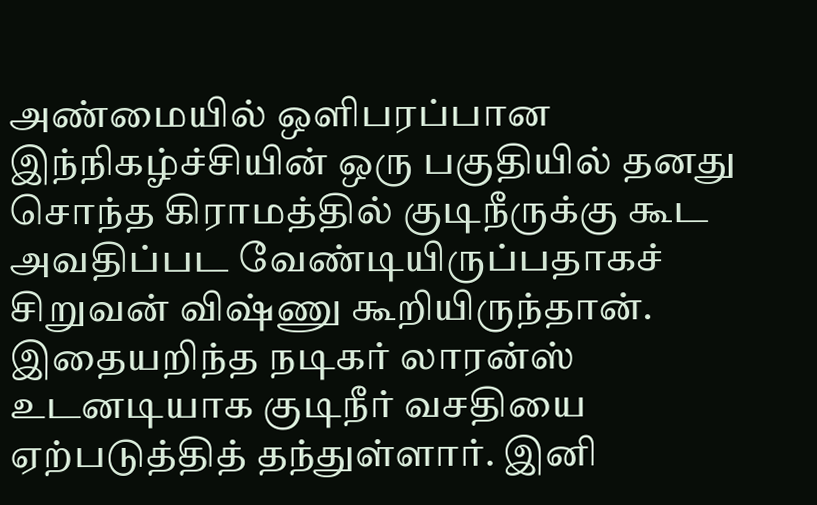அண்மையில் ஒளிபரப்பான இந்நிகழ்ச்சியின் ஒரு பகுதியில் தனது சொந்த கிராமத்தில் குடிநீருக்கு கூட அவதிப்பட வேண்டியிருப்பதாகச் சிறுவன் விஷ்ணு கூறியிருந்தான்.
இதையறிந்த நடிகர் லாரன்ஸ் உடனடியாக குடிநீர் வசதியை ஏற்படுத்தித் தந்துள்ளார். இனி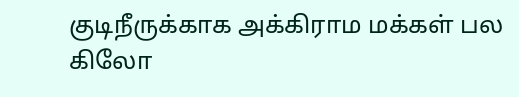குடிநீருக்காக அக்கிராம மக்கள் பல கிலோ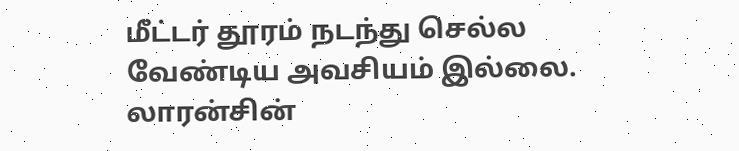மீட்டர் தூரம் நடந்து செல்ல வேண்டிய அவசியம் இல்லை. லாரன்சின்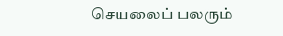செயலைப் பலரும்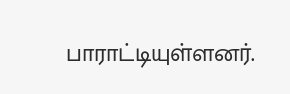பாராட்டியுள்ளனர்.